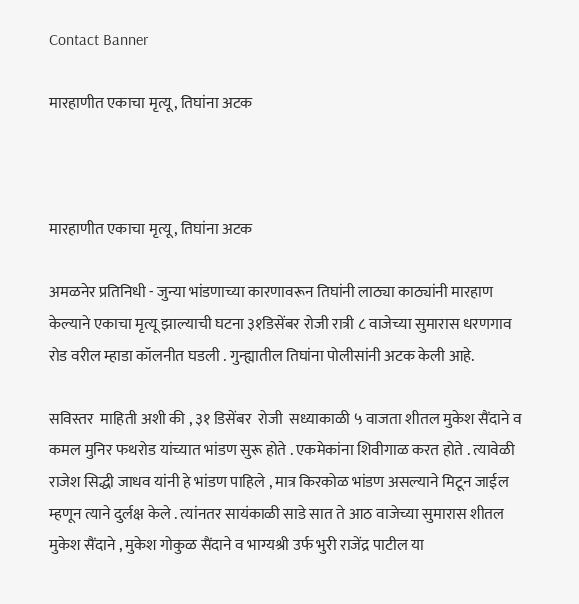Contact Banner

मारहाणीत एकाचा मृत्यू , तिघांना अटक



मारहाणीत एकाचा मृत्यू , तिघांना अटक

अमळनेर प्रतिनिधी - जुन्या भांडणाच्या कारणावरून तिघांनी लाठ्या काठ्यांनी मारहाण केल्याने एकाचा मृत्यू झाल्याची घटना ३१डिसेंबर रोजी रात्री ८ वाजेच्या सुमारास धरणगाव रोड वरील म्हाडा कॉलनीत घडली . गुन्ह्यातील तिघांना पोलीसांनी अटक केली आहे.

सविस्तर  माहिती अशी की , ३१ डिसेंबर  रोजी  सध्याकाळी ५ वाजता शीतल मुकेश सैंदाने व कमल मुनिर फथरोड यांच्यात भांडण सुरू होते . एकमेकांना शिवीगाळ करत होते . त्यावेळी राजेश सिद्धी जाधव यांनी हे भांडण पाहिले , मात्र किरकोळ भांडण असल्याने मिटून जाईल म्हणून त्याने दुर्लक्ष केले . त्यांनतर सायंकाळी साडे सात ते आठ वाजेच्या सुमारास शीतल मुकेश सैंदाने , मुकेश गोकुळ सैंदाने व भाग्यश्री उर्फ भुरी राजेंद्र पाटील या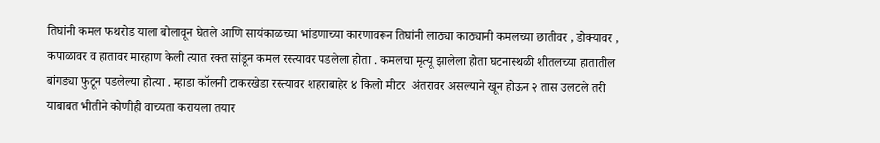तिघांनी कमल फथरोड याला बोलावून घेतले आणि सायंकाळच्या भांडणाच्या कारणावरून तिघांनी लाठ्या काठ्यानी कमलच्या छातीवर , डोक्यावर , कपाळावर व हातावर मारहाण केली त्यात रक्त सांडून कमल रस्त्यावर पडलेला होता . कमलचा मृत्यू झालेला होता घटनास्थळी शीतलच्या हातातील बांगड्या फुटून पडलेल्या होत्या . म्हाडा कॉलनी टाकरखेडा रस्त्यावर शहराबाहेर ४ किलो मीटर  अंतरावर असल्याने खून होऊन २ तास उलटले तरी याबाबत भीतीने कोणीही वाच्यता करायला तयार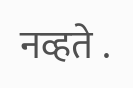नव्हते .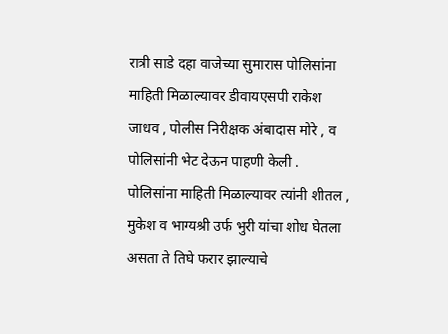रात्री साडे दहा वाजेच्या सुमारास पोलिसांना माहिती मिळाल्यावर डीवायएसपी राकेश जाधव , पोलीस निरीक्षक अंबादास मोरे , व पोलिसांनी भेट देऊन पाहणी केली . पोलिसांना माहिती मिळाल्यावर त्यांनी शीतल , मुकेश व भाग्यश्री उर्फ भुरी यांचा शोध घेतला असता ते तिघे फरार झाल्याचे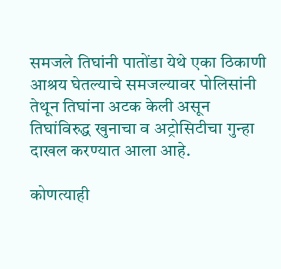समजले तिघांनी पातोंडा येथे एका ठिकाणी आश्रय घेतल्याचे समजल्यावर पोलिसांनी तेथून तिघांना अटक केली असून तिघांविरुद्ध खुनाचा व अट्रोसिटीचा गुन्हा दाखल करण्यात आला आहे.

कोणत्याही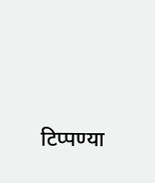टिप्पण्‍या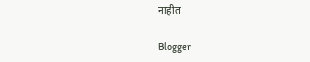नाहीत

Blogger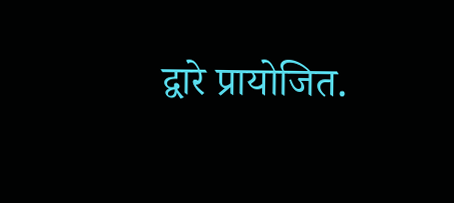द्वारे प्रायोजित.